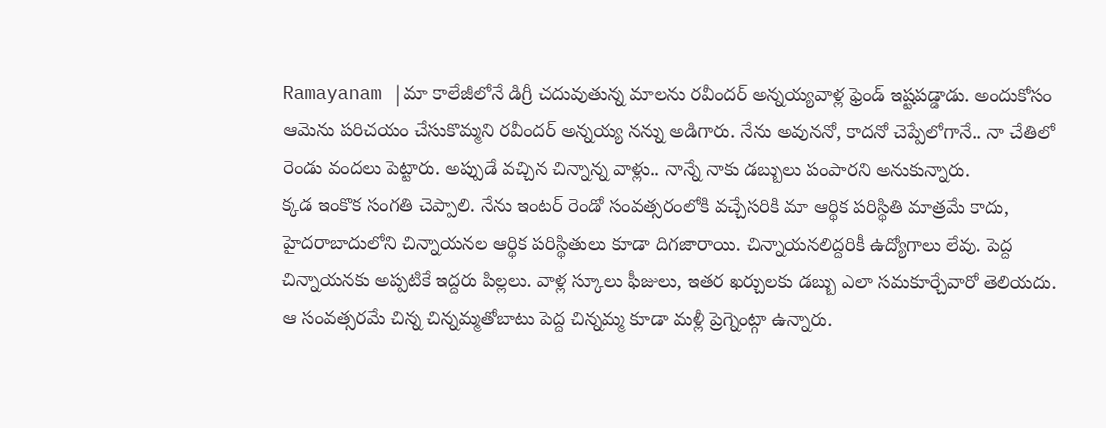Ramayanam |మా కాలేజీలోనే డిగ్రీ చదువుతున్న మాలను రవీందర్ అన్నయ్యవాళ్ల ఫ్రెండ్ ఇష్టపడ్డాడు. అందుకోసం ఆమెను పరిచయం చేసుకొమ్మని రవీందర్ అన్నయ్య నన్ను అడిగారు. నేను అవుననో, కాదనో చెప్పేలోగానే.. నా చేతిలో రెండు వందలు పెట్టారు. అప్పుడే వచ్చిన చిన్నాన్న వాళ్లు.. నాన్నే నాకు డబ్బులు పంపారని అనుకున్నారు.
క్కడ ఇంకొక సంగతి చెప్పాలి. నేను ఇంటర్ రెండో సంవత్సరంలోకి వచ్చేసరికి మా ఆర్థిక పరిస్థితి మాత్రమే కాదు, హైదరాబాదులోని చిన్నాయనల ఆర్థిక పరిస్థితులు కూడా దిగజారాయి. చిన్నాయనలిద్దరికీ ఉద్యోగాలు లేవు. పెద్ద చిన్నాయనకు అప్పటికే ఇద్దరు పిల్లలు. వాళ్ల స్కూలు ఫీజులు, ఇతర ఖర్చులకు డబ్బు ఎలా సమకూర్చేవారో తెలియదు. ఆ సంవత్సరమే చిన్న చిన్నమ్మతోబాటు పెద్ద చిన్నమ్మ కూడా మళ్లీ ప్రెగ్నెంట్గా ఉన్నారు.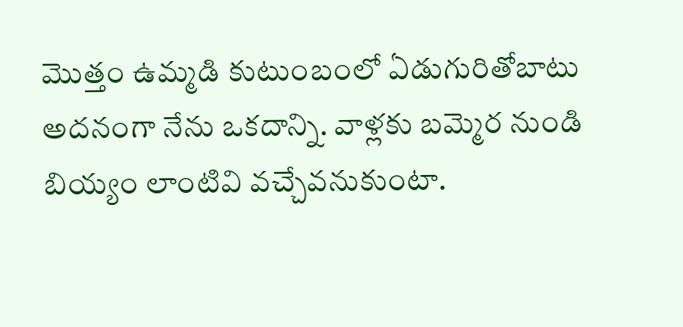మొత్తం ఉమ్మడి కుటుంబంలో ఏడుగురితోబాటు అదనంగా నేను ఒకదాన్ని. వాళ్లకు బమ్మెర నుండి బియ్యం లాంటివి వచ్చేవనుకుంటా.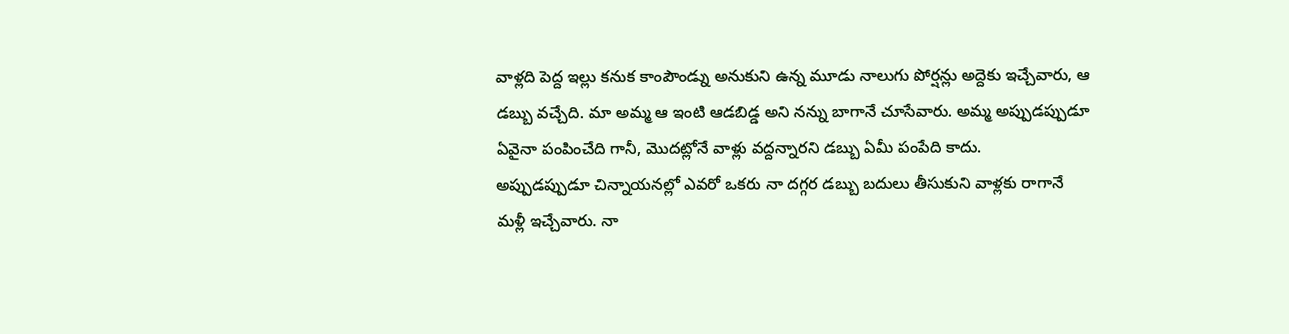వాళ్లది పెద్ద ఇల్లు కనుక కాంపౌండ్ను అనుకుని ఉన్న మూడు నాలుగు పోర్షన్లు అద్దెకు ఇచ్చేవారు, ఆ డబ్బు వచ్చేది. మా అమ్మ ఆ ఇంటి ఆడబిడ్డ అని నన్ను బాగానే చూసేవారు. అమ్మ అప్పుడప్పుడూ ఏవైనా పంపించేది గానీ, మొదట్లోనే వాళ్లు వద్దన్నారని డబ్బు ఏమీ పంపేది కాదు.
అప్పుడప్పుడూ చిన్నాయనల్లో ఎవరో ఒకరు నా దగ్గర డబ్బు బదులు తీసుకుని వాళ్లకు రాగానే మళ్లీ ఇచ్చేవారు. నా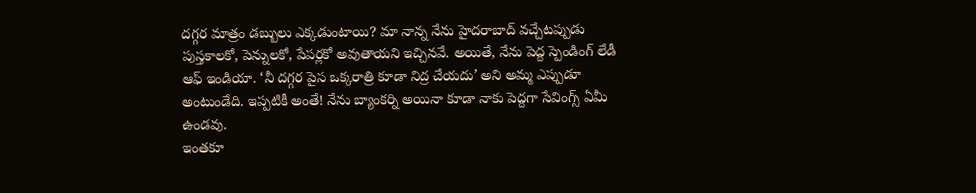దగ్గర మాత్రం డబ్బులు ఎక్కడుంటాయి? మా నాన్న నేను హైదరాబాద్ వచ్చేటప్పుడు పుస్తకాలకో, పెన్నులకో, పేపర్లకో అవుతాయని ఇచ్చినవే. అయితే, నేను పెద్ద స్పెండింగ్ లేడీ ఆఫ్ ఇండియా. ‘నీ దగ్గర పైస ఒక్కరాత్రి కూడా నిద్ర చేయదు’ అని అమ్మ ఎప్పుడూ అంటుండేది. ఇప్పటికీ అంతే! నేను బ్యాంకర్ని అయినా కూడా నాకు పెద్దగా సేవింగ్స్ ఏమీ ఉండవు.
ఇంతకూ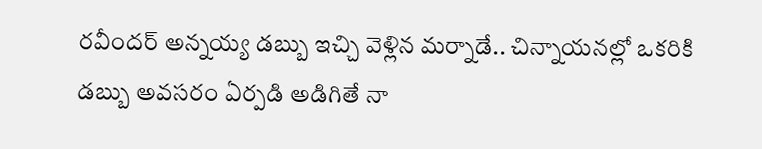రవీందర్ అన్నయ్య డబ్బు ఇచ్చి వెళ్లిన మర్నాడే.. చిన్నాయనల్లో ఒకరికి డబ్బు అవసరం ఏర్పడి అడిగితే నా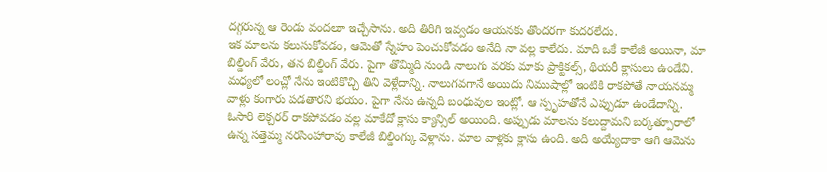దగ్గరున్న ఆ రెండు వందలూ ఇచ్చేసాను. అది తిరిగి ఇవ్వడం ఆయనకు తొందరగా కుదరలేదు.
ఇక మాలను కలుసుకోవడం, ఆమెతో స్నేహం పెంచుకోవడం అనేది నా వల్ల కాలేదు. మాది ఒకే కాలేజీ అయినా, మా బిల్డింగ్ వేరు, తన బిల్డింగ్ వేరు. పైగా తొమ్మిది నుండి నాలుగు వరకు మాకు ప్రాక్టికల్స్, థియరీ క్లాసులు ఉండేవి. మధ్యలో లంచ్లో నేను ఇంటికొచ్చి తిని వెళ్లేదాన్ని. నాలుగవగానే అయిదు నిముషాల్లో ఇంటికి రాకపోతే నాయనమ్మ వాళ్లు కంగారు పడతారని భయం. పైగా నేను ఉన్నది బంధువుల ఇంట్లో. ఆ స్పృహతోనే ఎప్పుడూ ఉండేదాన్ని.
ఓసారి లెక్చరర్ రాకపోవడం వల్ల మాకేదో క్లాసు క్యాన్సిల్ అయింది. అప్పుడు మాలను కలుద్దామని బర్కత్పూరాలో ఉన్న సత్తెమ్మ నరసింహారావు కాలేజీ బిల్డింగ్కు వెళ్లాను. మాల వాళ్లకు క్లాసు ఉంది. అది అయ్యేదాకా ఆగి ఆమెను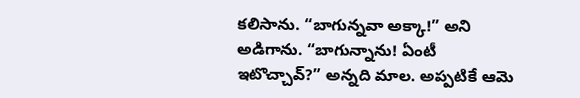కలిసాను. “బాగున్నవా అక్కా!” అని అడిగాను. “బాగున్నాను! ఏంటీ ఇటొచ్చావ్?” అన్నది మాల. అప్పటికే ఆమె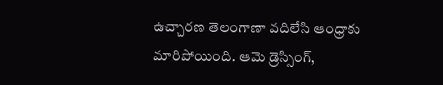ఉచ్చారణ తెలంగాణా వదిలేసి ఆంధ్రాకు మారిపోయింది. ఆమె డ్రెస్సింగ్,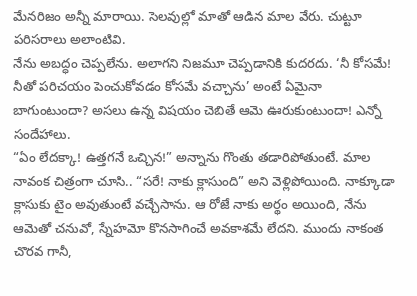మేనరిజం అన్నీ మారాయి. సెలవుల్లో మాతో ఆడిన మాల వేరు. చుట్టూ పరిసరాలు అలాంటివి.
నేను అబద్ధం చెప్పలేను. అలాగని నిజమూ చెప్పడానికి కుదరదు. ‘నీ కోసమే! నీతో పరిచయం పెంచుకోవడం కోసమే వచ్చాను’ అంటే ఏమైనా బాగుంటుందా? అసలు ఉన్న విషయం చెబితే ఆమె ఊరుకుంటుందా! ఎన్నో సందేహాలు.
“ఏం లేదక్కా! ఉత్తగనే ఒచ్చిన!” అన్నాను గొంతు తడారిపోతుంటే. మాల నావంక చిత్రంగా చూసి.. “సరే! నాకు క్లాసుంది” అని వెళ్లిపోయింది. నాక్కూడా క్లాసుకు టైం అవుతుంటే వచ్చేసాను. ఆ రోజే నాకు అర్థం అయింది, నేను ఆమెతో చనువో, స్నేహమో కొనసాగించే అవకాశమే లేదని. ముందు నాకంత చొరవ గానీ,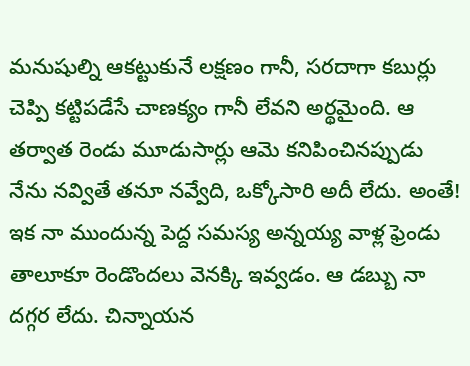మనుషుల్ని ఆకట్టుకునే లక్షణం గానీ, సరదాగా కబుర్లు చెప్పి కట్టిపడేసే చాణక్యం గానీ లేవని అర్థమైంది. ఆ తర్వాత రెండు మూడుసార్లు ఆమె కనిపించినప్పుడు నేను నవ్వితే తనూ నవ్వేది, ఒక్కోసారి అదీ లేదు. అంతే!
ఇక నా ముందున్న పెద్ద సమస్య అన్నయ్య వాళ్ల ఫ్రెండు తాలూకూ రెండొందలు వెనక్కి ఇవ్వడం. ఆ డబ్బు నా దగ్గర లేదు. చిన్నాయన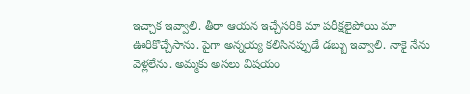ఇచ్చాక ఇవ్వాలి. తీరా ఆయన ఇచ్చేసరికి మా పరీక్షలైపోయి మా ఊరికొచ్చేసాను. పైగా అన్నయ్య కలిసినప్పుడే డబ్బు ఇవ్వాలి. నాకై నేను వెళ్లలేను. అమ్మకు అసలు విషయం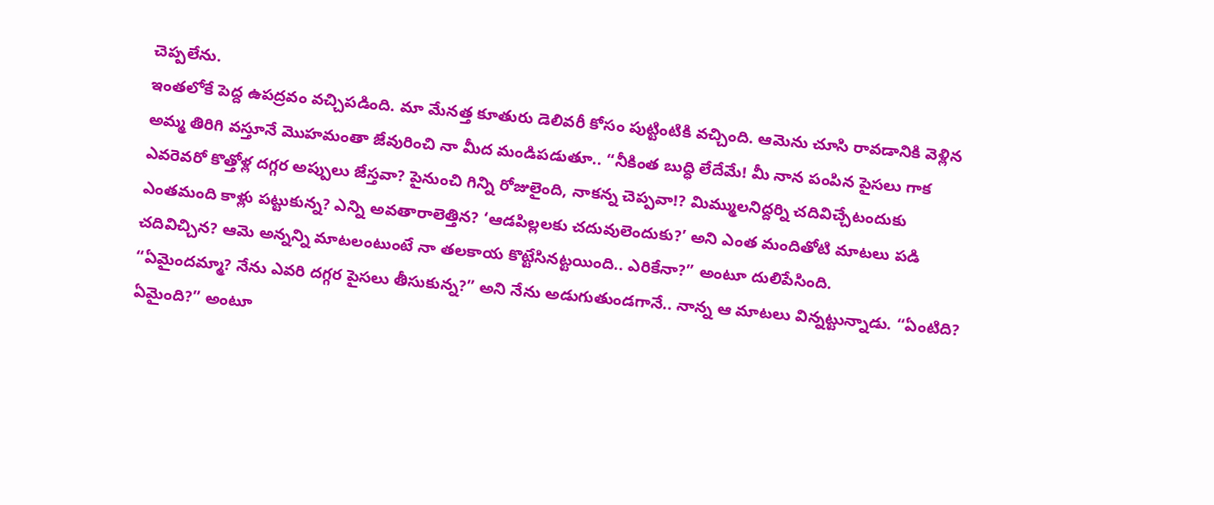చెప్పలేను.
ఇంతలోకే పెద్ద ఉపద్రవం వచ్చిపడింది. మా మేనత్త కూతురు డెలివరీ కోసం పుట్టింటికి వచ్చింది. ఆమెను చూసి రావడానికి వెళ్లిన అమ్మ తిరిగి వస్తూనే మొహమంతా జేవురించి నా మీద మండిపడుతూ.. “నీకింత బుద్ధి లేదేమే! మీ నాన పంపిన పైసలు గాక ఎవరెవరో కొత్తోళ్ల దగ్గర అప్పులు జేస్తవా? పైనుంచి గిన్ని రోజులైంది, నాకన్న చెప్పవా!? మిమ్ములనిద్దర్ని చదివిచ్చేటందుకు ఎంతమంది కాళ్లు పట్టుకున్న? ఎన్ని అవతారాలెత్తిన? ‘ఆడపిల్లలకు చదువులెందుకు?’ అని ఎంత మందితోటి మాటలు పడి చదివిచ్చిన? ఆమె అన్నన్ని మాటలంటుంటే నా తలకాయ కొట్టేసినట్టయింది.. ఎరికేనా?” అంటూ దులిపేసింది.
“ఏమైందమ్మా? నేను ఎవరి దగ్గర పైసలు తీసుకున్న?” అని నేను అడుగుతుండగానే.. నాన్న ఆ మాటలు విన్నట్టున్నాడు. “ఏంటిది? ఏమైంది?” అంటూ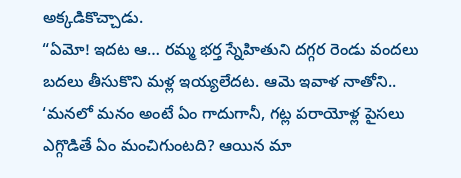అక్కడికొచ్చాడు.
“ఏమో! ఇదట ఆ… రమ్మ భర్త స్నేహితుని దగ్గర రెండు వందలు బదలు తీసుకొని మళ్ల ఇయ్యలేదట. ఆమె ఇవాళ నాతోని.. ‘మనలో మనం అంటే ఏం గాదుగానీ, గట్ల పరాయోళ్ల పైసలు ఎగ్గొడితే ఏం మంచిగుంటది? ఆయిన మా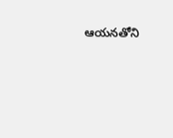ఆయనతోని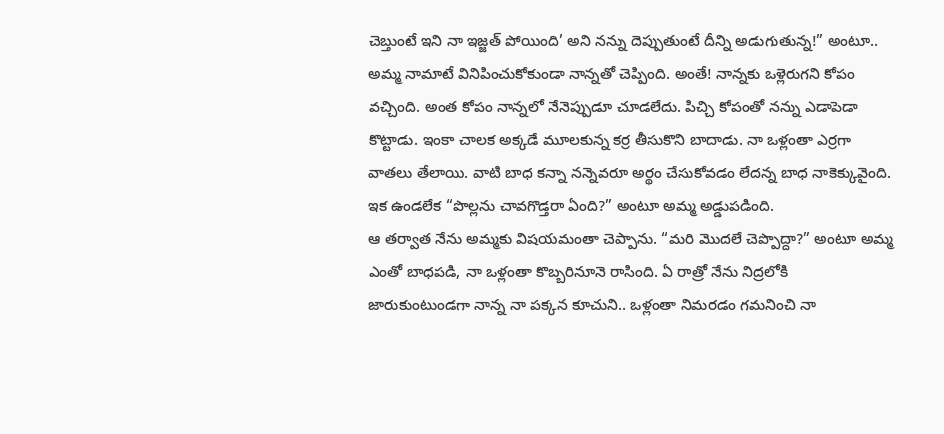చెబ్తుంటే ఇని నా ఇజ్జత్ పోయింది’ అని నన్ను దెప్పుతుంటే దీన్ని అడుగుతున్న!” అంటూ.. అమ్మ నామాటే వినిపించుకోకుండా నాన్నతో చెప్పింది. అంతే! నాన్నకు ఒళ్లెరుగని కోపం వచ్చింది. అంత కోపం నాన్నలో నేనెప్పుడూ చూడలేదు. పిచ్చి కోపంతో నన్ను ఎడాపెడా కొట్టాడు. ఇంకా చాలక అక్కడే మూలకున్న కర్ర తీసుకొని బాదాడు. నా ఒళ్లంతా ఎర్రగా వాతలు తేలాయి. వాటి బాధ కన్నా నన్నెవరూ అర్థం చేసుకోవడం లేదన్న బాధ నాకెక్కువైంది. ఇక ఉండలేక “పొల్లను చావగొడ్తరా ఏంది?” అంటూ అమ్మ అడ్డుపడింది.
ఆ తర్వాత నేను అమ్మకు విషయమంతా చెప్పాను. “మరి మొదలే చెప్పొద్దా?” అంటూ అమ్మ ఎంతో బాధపడి, నా ఒళ్లంతా కొబ్బరినూనె రాసింది. ఏ రాత్రో నేను నిద్రలోకి జారుకుంటుండగా నాన్న నా పక్కన కూచుని.. ఒళ్లంతా నిమరడం గమనించి నా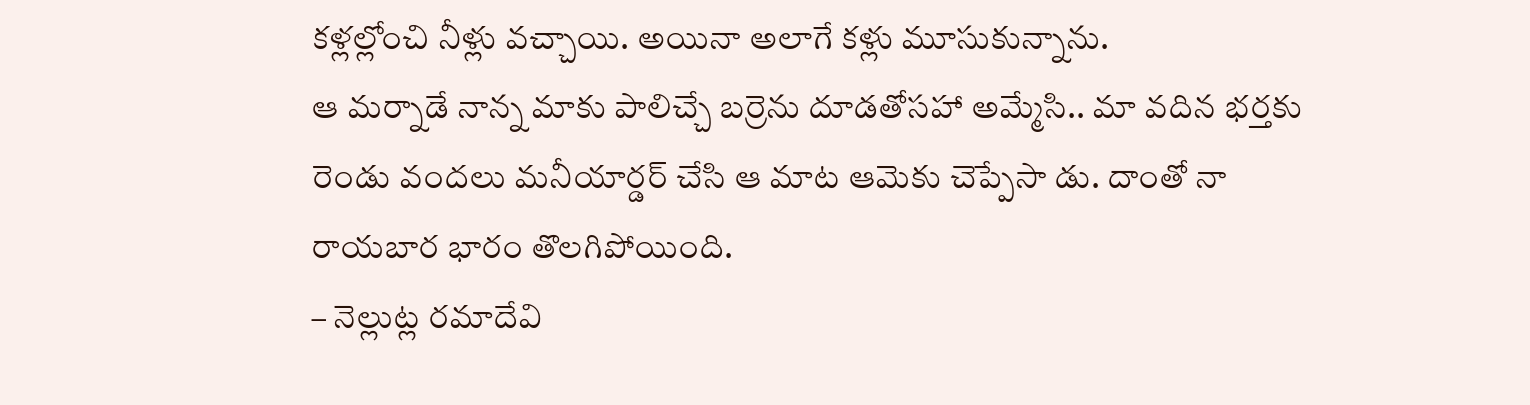కళ్లల్లోంచి నీళ్లు వచ్చాయి. అయినా అలాగే కళ్లు మూసుకున్నాను.
ఆ మర్నాడే నాన్న మాకు పాలిచ్చే బర్రెను దూడతోసహా అమ్మేసి.. మా వదిన భర్తకు రెండు వందలు మనీయార్డర్ చేసి ఆ మాట ఆమెకు చెప్పేసా డు. దాంతో నా రాయబార భారం తొలగిపోయింది.
– నెల్లుట్ల రమాదేవి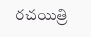రచయిత్రి